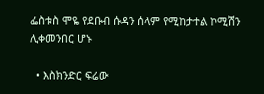ፌስቱስ ሞዬ የደቡብ ሱዳን ሰላም የሚከታተል ኮሚሽን ሊቀመንበር ሆኑ

  • እስክንድር ፍሬው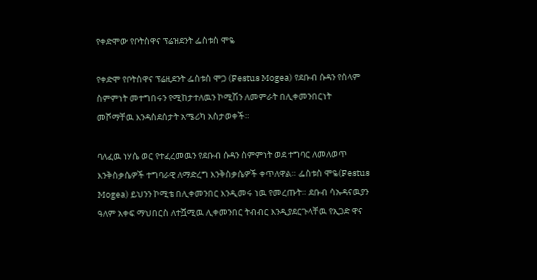የቀድሞው የቦትስዋና ፕሬዝደንት ፌስቱስ ሞዬ

የቀድሞ የቦትስዋና ፕሬዚደንት ፌስቱስ ሞጋ (Festus Mogea) የደቡብ ሱዳን የሰላም ስምምነት መተግበሩን የሚከታተለዉን ኮሚሽን ለመምራት በሊቀመንበርነት መሾማቸዉ እንዳስደሰታት አሜሪካ አስታወቀች።

ባለፈዉ ነሃሴ ወር የተፈረመዉን የደቡብ ሱዳን ስምምነት ወደ ተግባር ለመለወጥ እንቅስቃሴዎች ተግባራዊ ለማድረግ እንቅስቃሴዎች ቀጥለዋል። ፌስቱስ ሞዬ(Festus Mogea) ይህንን ኮሚቴ በሊቀመንበር እንዲመሩ ነዉ የመረጡት። ደቡብ ሳኡዳናዉያን ዓለም አቀፍ ማህበርስ ለተሿሚዉ ሊቀመንበር ትብብር እንዲያደርጉላቸዉ የኢጋድ ዋና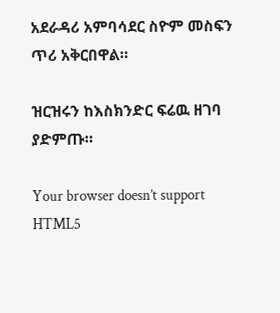አደራዳሪ አምባሳደር ስዮም መስፍን ጥሪ አቅርበዋል።

ዝርዝሩን ከእስክንድር ፍሬዉ ዘገባ ያድምጡ።

Your browser doesn’t support HTML5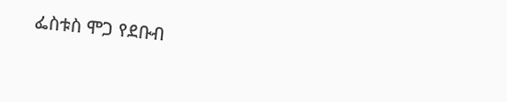ፌስቱስ ሞጋ የደቡብ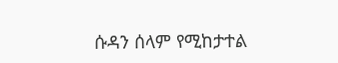ሱዳን ሰላም የሚከታተል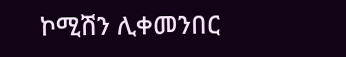ኮሚሽን ሊቀመንበር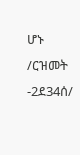ሆኑ /ርዝመት -2ደ34ሰ/